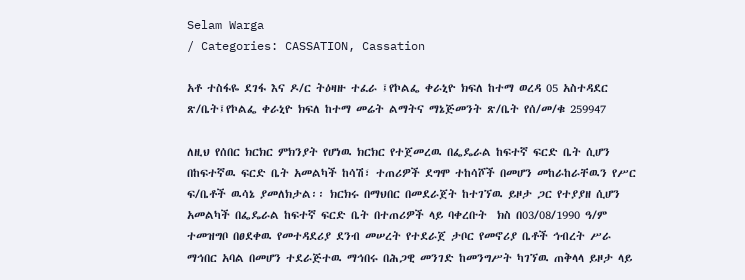Selam Warga
/ Categories: CASSATION, Cassation

አቶ ተስፋዬ ደገፋ እና ዶ/ር ትዕዛዙ ተፈራ ፤የኮልፌ ቀራኒዮ ክፍለ ከተማ ወረዳ 05 አስተዳደር ጽ/ቤት፤የኮልፌ ቀራኒዮ ክፍለ ከተማ መሬት ልማትና ማኔጅመንት ጽ/ቤት የሰ/መ/ቁ 259947

ለዚህ የሰበር ክርክር ምክንያት የሆነዉ ክርክር የተጀመረዉ በፌዴራል ከፍተኛ ፍርድ ቤት ሲሆን በከፍተኛዉ ፍርድ ቤት አመልካች ከሳሽ፣ ተጠሪዎች ደግሞ ተከሳሾች በመሆን መከራከራቸዉን የሥር ፍ/ቤቶች ዉሳኔ ያመለክታል፡፡ ክርክሩ በማህበር በመደራጀት ከተገኘዉ ይዞታ ጋር የተያያዘ ሲሆን አመልካች በፌዴራል ከፍተኛ ፍርድ ቤት በተጠሪዎች ላይ ባቀረቡት  ክስ በ03/08/1990 ዓ/ም ተመዝግቦ በፀደቀዉ የመተዳደሪያ ደንብ መሠረት የተደራጀ ታቦር የመኖሪያ ቤቶች ኅብረት ሥራ ማኅበር አባል በመሆን ተደራጅተዉ ማኅበሩ በሕጋዊ መንገድ ከመንግሥት ካገኘዉ ጠቅላላ ይዞታ ላይ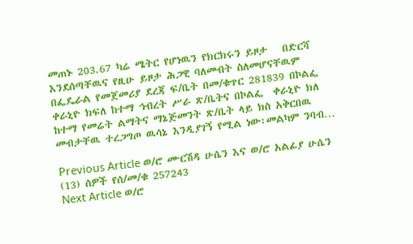መጠኑ 203.67 ካሬ ሜትር የሆነዉን የክርክሩን ይዞታ   በድርሻ እንደሰጣቸዉና የዚሁ ይዞታ ሕጋዊ ባለመብት ስለመሆናቸዉም በፌዴራል የመጀመሪያ ደረጃ ፍ/ቤት በመ/ቁጥር 281839 በኮልፌ ቀራኒዮ ክፍለ ከተማ ኅብረት ሥራ ጽ/ቤትና በኮልፌ  ቀራኒዮ ክለ ከተማ የመሬት ልማትና ማኔጅመንት ጽ/ቤት ላይ ክስ አቅርበዉ መብታቸዉ ተረጋግጦ ዉሳኔ እንዲያገኝ የሚል ነው፡መልካም ንባብ…

Previous Article ወ/ሮ ሙርሽዳ ሁሴን እና ወ/ሮ አልፊያ ሁሴን (13) ሰዎች የሰ/መ/ቁ 257243
Next Article ወ/ሮ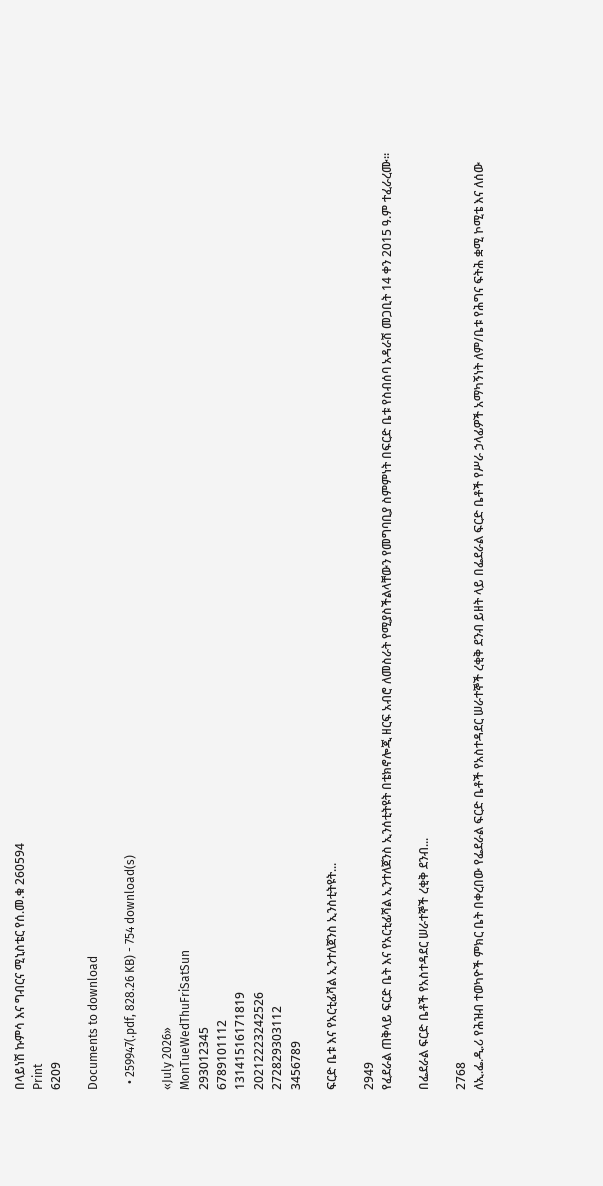በላይነሽ ኩምሳ እና ግብርና ሚኒስቴር የሰ.መ.ቁ 260594
Print
6209

Documents to download

  • 259947(.pdf, 828.26 KB) - 754 download(s)

«July 2026»
MonTueWedThuFriSatSun
293012345
6789101112
13141516171819
20212223242526
272829303112
3456789

ፍርድ ቤቱ እና የአርቲፊሻል ኢንተለጀንስ ኢንስቲትዩት...

2949
የፈደራል ጠቅላይ ፍርድ ቤት እና የአርቲፊሻል ኢንተለጀንስ ኢንሰቲትዩት በቴክኖሎጂ ዘርፍ አብሮ ለመስራት የሚያስችልላቸውን የመግባቢያ ስምምነት በፍርድ ቤቱ የስብሰባ አዳራሽ መጋቢት 14 ቀን 2015 ዓ.ም ተፈራረሙ።

በፌደራል ፍርድ ቤቶች የአስተዳደር ሠራተኞች ረቂቅ ደንብ...

2768
ለኢ.ፌ.ዲ.ሪ የሕዝብ ተወካዮች ምክር ቤት በቀረበው የፌደራል ፍርድ ቤቶች የአስተዳደር ሠራተኞች ረቂቅ ደንብ ይዘት ላይ በፌደራል ፍርድ ቤቶች የሥራ ኃላፊዎች አማካኝነት ለም/ቤቱ የሕግና ፍትሕ ቋሚ ኮሚቴ እና ለሰው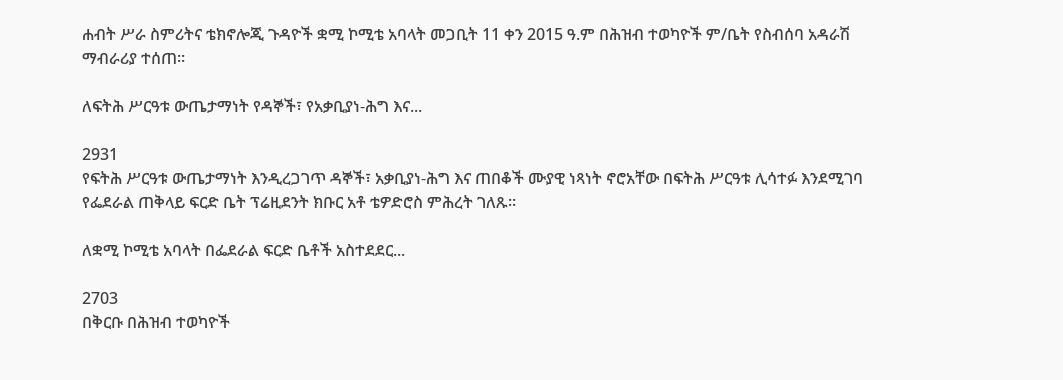ሐብት ሥራ ስምሪትና ቴክኖሎጂ ጉዳዮች ቋሚ ኮሚቴ አባላት መጋቢት 11 ቀን 2015 ዓ.ም በሕዝብ ተወካዮች ም/ቤት የስብሰባ አዳራሽ ማብራሪያ ተሰጠ፡፡

ለፍትሕ ሥርዓቱ ውጤታማነት የዳኞች፣ የአቃቢያነ-ሕግ እና...

2931
የፍትሕ ሥርዓቱ ውጤታማነት እንዲረጋገጥ ዳኞች፣ አቃቢያነ-ሕግ እና ጠበቆች ሙያዊ ነጻነት ኖሮአቸው በፍትሕ ሥርዓቱ ሊሳተፉ እንደሚገባ የፌደራል ጠቅላይ ፍርድ ቤት ፕሬዚደንት ክቡር አቶ ቴዎድሮስ ምሕረት ገለጹ፡፡

ለቋሚ ኮሚቴ አባላት በፌደራል ፍርድ ቤቶች አስተደደር...

2703
በቅርቡ በሕዝብ ተወካዮች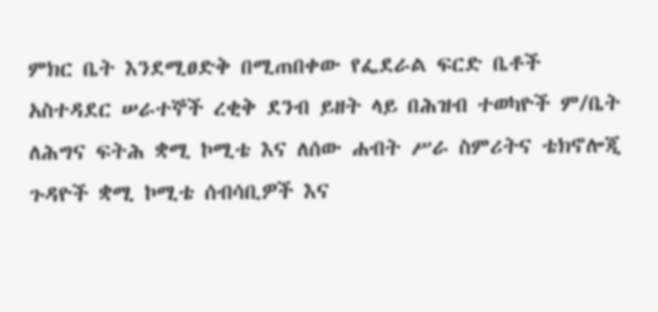ምክር ቤት እንደሚፀድቅ በሚጠበቀው የፌደራል ፍርድ ቤቶች አስተዳደር ሠራተኞች ረቂቅ ደንብ ይዘት ላይ በሕዝብ ተወካዮች ም/ቤት ለሕግና ፍትሕ ቋሚ ኮሚቴ እና ለሰው ሐብት ሥራ ስምሪትና ቴክኖሎጂ ጉዳዮች ቋሚ ኮሚቴ ሰብሳቢዎች እና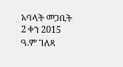አባላት መጋቢት 2 ቀን 2015 ዓ.ም ገለጻ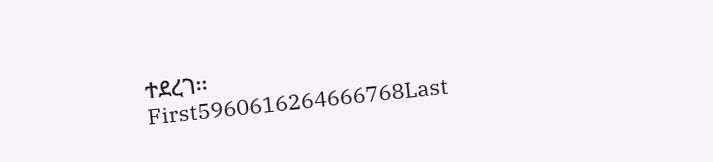ተደረገ፡፡
First5960616264666768Last